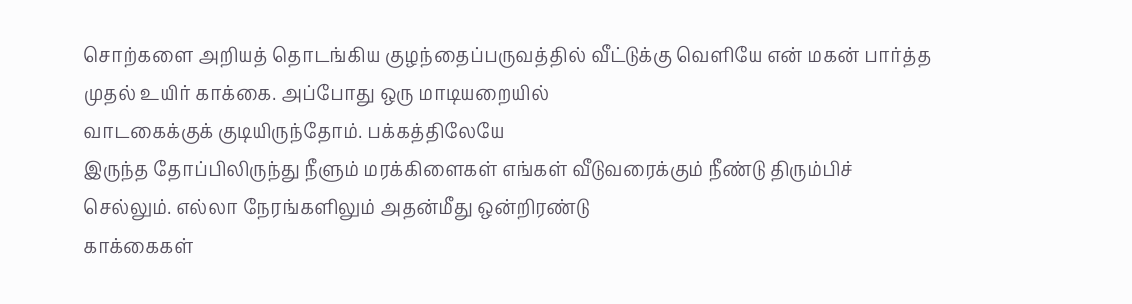சொற்களை அறியத் தொடங்கிய குழந்தைப்பருவத்தில் வீட்டுக்கு வெளியே என் மகன் பார்த்த
முதல் உயிர் காக்கை. அப்போது ஒரு மாடியறையில்
வாடகைக்குக் குடியிருந்தோம். பக்கத்திலேயே
இருந்த தோப்பிலிருந்து நீளும் மரக்கிளைகள் எங்கள் வீடுவரைக்கும் நீண்டு திரும்பிச்
செல்லும். எல்லா நேரங்களிலும் அதன்மீது ஒன்றிரண்டு
காக்கைகள்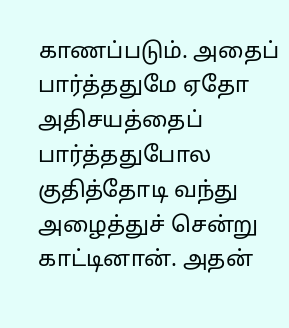காணப்படும். அதைப் பார்த்ததுமே ஏதோ
அதிசயத்தைப் பார்த்ததுபோல குதித்தோடி வந்து அழைத்துச் சென்று காட்டினான். அதன்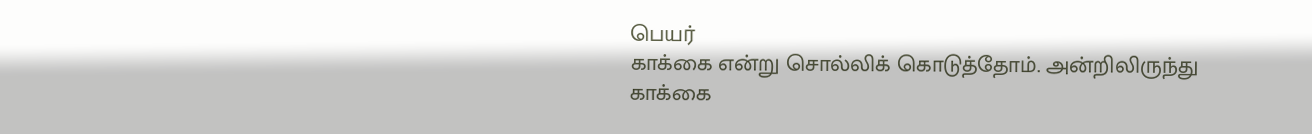பெயர்
காக்கை என்று சொல்லிக் கொடுத்தோம். அன்றிலிருந்து
காக்கை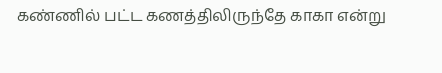கண்ணில் பட்ட கணத்திலிருந்தே காகா என்று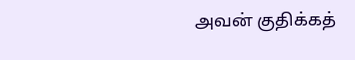அவன் குதிக்கத்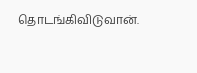தொடங்கிவிடுவான்.